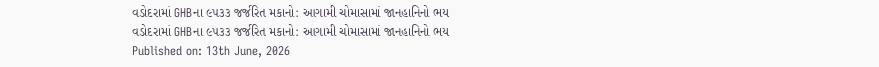વડોદરામાં GHBના ૯૫૩૩ જર્જરિત મકાનો: આગામી ચોમાસામાં જાનહાનિનો ભય
વડોદરામાં GHBના ૯૫૩૩ જર્જરિત મકાનો: આગામી ચોમાસામાં જાનહાનિનો ભય
Published on: 13th June, 2026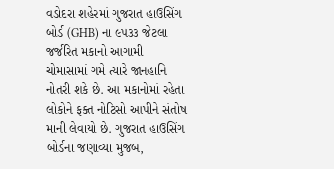વડોદરા શહેરમાં ગુજરાત હાઉસિંગ બોર્ડ (GHB) ના ૯૫૩૩ જેટલા જર્જરિત મકાનો આગામી ચોમાસામાં ગમે ત્યારે જાનહાનિ નોતરી શકે છે. આ મકાનોમાં રહેતા લોકોને ફક્ત નોટિસો આપીને સંતોષ માની લેવાયો છે. ગુજરાત હાઉસિંગ બોર્ડના જણાવ્યા મુજબ,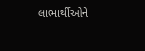લાભાર્થીઓને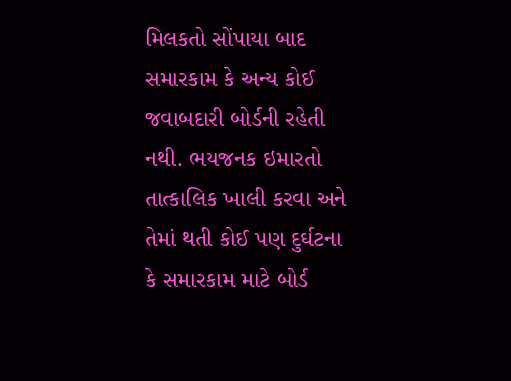મિલકતો સોંપાયા બાદ સમારકામ કે અન્ય કોઈ જવાબદારી બોર્ડની રહેતી નથી. ભયજનક ઇમારતો તાત્કાલિક ખાલી કરવા અને તેમાં થતી કોઈ પણ દુર્ઘટના કે સમારકામ માટે બોર્ડ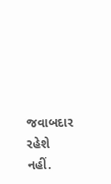જવાબદાર રહેશે નહીં.